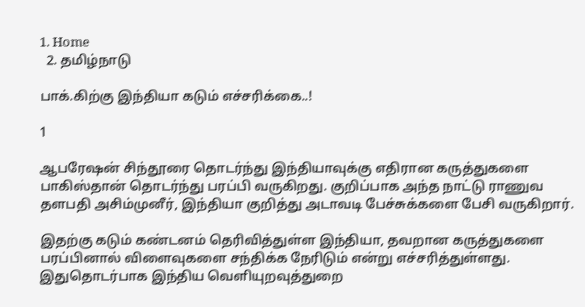1. Home
  2. தமிழ்நாடு

பாக்.கிற்கு இந்தியா கடும் எச்சரிக்கை..!

1

ஆபரேஷன் சிந்தூரை தொடர்ந்து இந்தியாவுக்கு எதிரான கருத்துகளை பாகிஸ்தான் தொடர்ந்து பரப்பி வருகிறது. குறிப்பாக அந்த நாட்டு ராணுவ தளபதி அசிம்முனீர், இந்தியா குறித்து அடாவடி பேச்சுக்களை பேசி வருகிறார்.

இதற்கு கடும் கண்டனம் தெரிவித்துள்ள இந்தியா, தவறான கருத்துகளை பரப்பினால் விளைவுகளை சந்திக்க நேரிடும் என்று எச்சரித்துள்ளது. இதுதொடர்பாக இந்திய வெளியுறவுத்துறை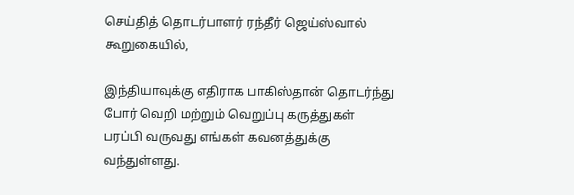செய்தித் தொடர்பாளர் ரந்தீர் ஜெய்ஸ்வால் கூறுகையில்,

இந்தியாவுக்கு எதிராக பாகிஸ்தான் தொடர்ந்து போர் வெறி மற்றும் வெறுப்பு கருத்துகள் பரப்பி வருவது எங்கள் கவனத்துக்கு வந்துள்ளது.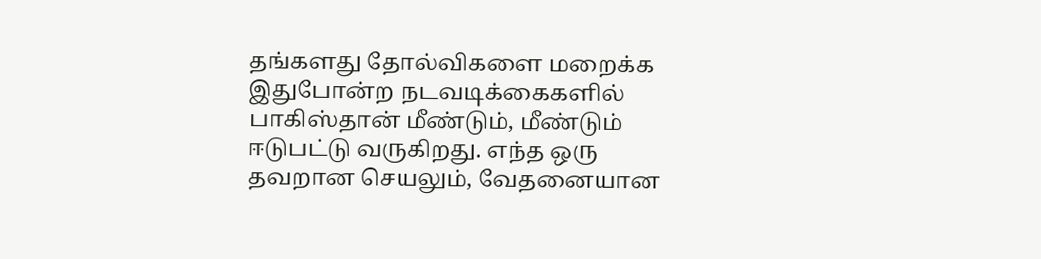தங்களது தோல்விகளை மறைக்க இதுபோன்ற நடவடிக்கைகளில் பாகிஸ்தான் மீண்டும், மீண்டும் ஈடுபட்டு வருகிறது. எந்த ஒரு தவறான செயலும், வேதனையான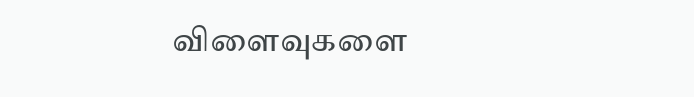விளைவுகளை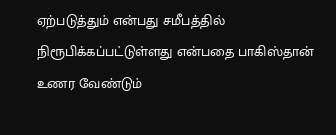ஏற்படுத்தும் என்பது சமீபத்தில் நிரூபிக்கப்பட்டுள்ளது என்பதை பாகிஸ்தான் உணர வேண்டும்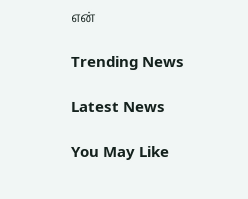என்

Trending News

Latest News

You May Like